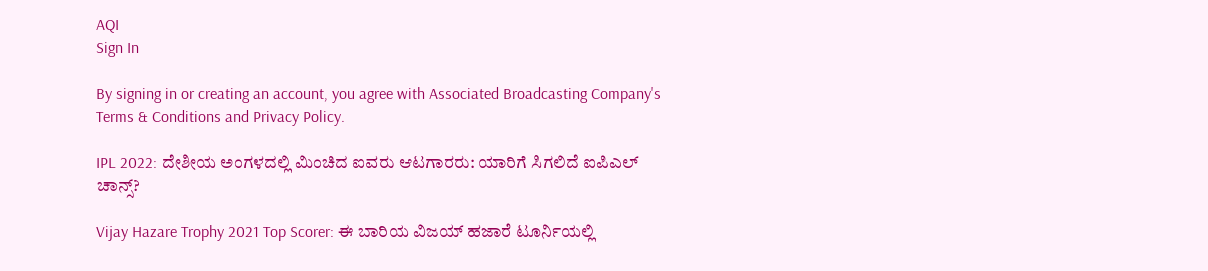AQI
Sign In

By signing in or creating an account, you agree with Associated Broadcasting Company's Terms & Conditions and Privacy Policy.

IPL 2022: ದೇಶೀಯ ಅಂಗಳದಲ್ಲಿ ಮಿಂಚಿದ ಐವರು ಆಟಗಾರರು: ಯಾರಿಗೆ ಸಿಗಲಿದೆ ಐಪಿಎಲ್ ಚಾನ್ಸ್?

Vijay Hazare Trophy 2021 Top Scorer: ಈ ಬಾರಿಯ ವಿಜಯ್ ಹಜಾರೆ ಟೂರ್ನಿಯಲ್ಲಿ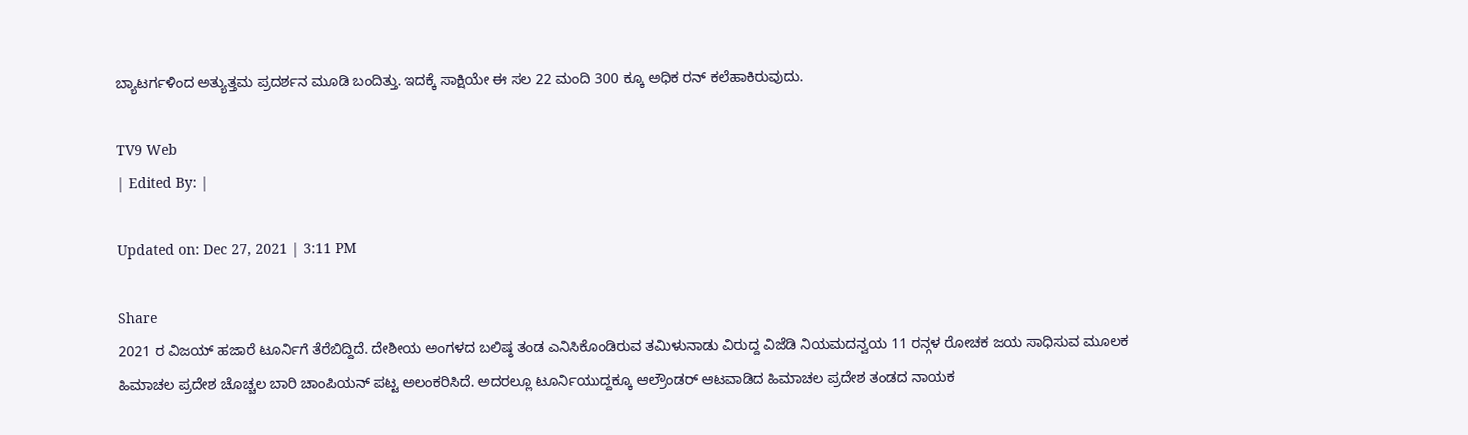ಬ್ಯಾಟರ್ಗಳಿಂದ ಅತ್ಯುತ್ತಮ ಪ್ರದರ್ಶನ ಮೂಡಿ ಬಂದಿತ್ತು. ಇದಕ್ಕೆ ಸಾಕ್ಷಿಯೇ ಈ ಸಲ 22 ಮಂದಿ 300 ಕ್ಕೂ ಅಧಿಕ ರನ್ ಕಲೆಹಾಕಿರುವುದು.

TV9 Web
| Edited By: |

Updated on: Dec 27, 2021 | 3:11 PM

Share
2021 ರ ವಿಜಯ್ ಹಜಾರೆ ಟೂರ್ನಿಗೆ ತೆರೆಬಿದ್ದಿದೆ. ದೇಶೀಯ ಅಂಗಳದ ಬಲಿಷ್ಠ ತಂಡ ಎನಿಸಿಕೊಂಡಿರುವ ತಮಿಳುನಾಡು ವಿರುದ್ದ ವಿಜೆಡಿ ನಿಯಮದನ್ವಯ 11 ರನ್ಗಳ ರೋಚಕ ಜಯ ಸಾಧಿಸುವ ಮೂಲಕ ಹಿಮಾಚಲ ಪ್ರದೇಶ ಚೊಚ್ಚಲ ಬಾರಿ ಚಾಂಪಿಯನ್ ಪಟ್ಟ ಅಲಂಕರಿಸಿದೆ. ಅದರಲ್ಲೂ ಟೂರ್ನಿಯುದ್ದಕ್ಕೂ ಆಲ್ರೌಂಡರ್ ಆಟವಾಡಿದ ಹಿಮಾಚಲ ಪ್ರದೇಶ ತಂಡದ ನಾಯಕ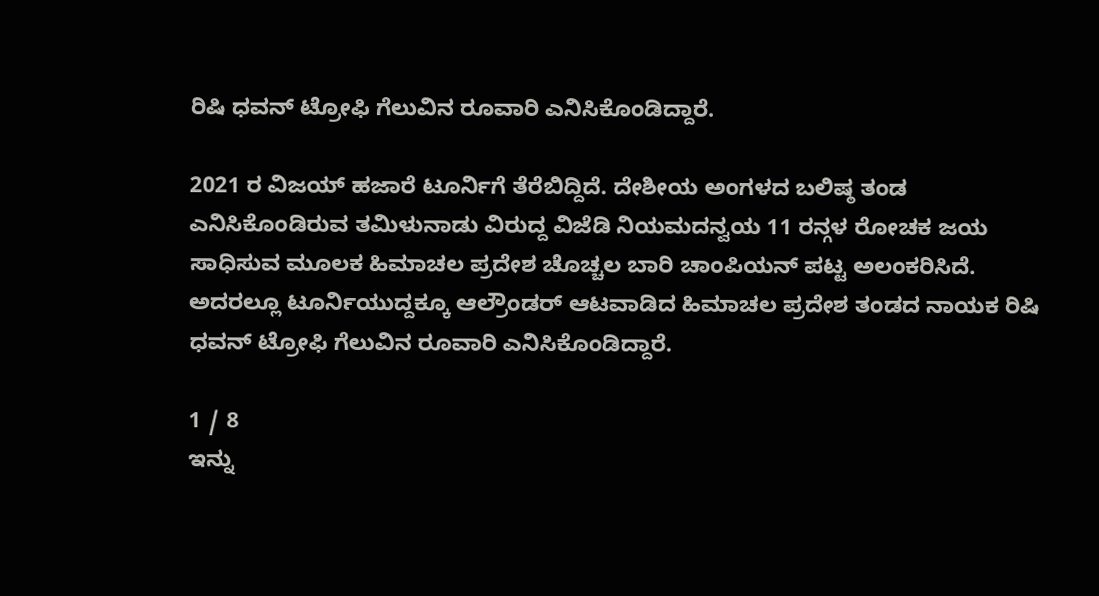ರಿಷಿ ಧವನ್ ಟ್ರೋಫಿ ಗೆಲುವಿನ ರೂವಾರಿ ಎನಿಸಿಕೊಂಡಿದ್ದಾರೆ.

2021 ರ ವಿಜಯ್ ಹಜಾರೆ ಟೂರ್ನಿಗೆ ತೆರೆಬಿದ್ದಿದೆ. ದೇಶೀಯ ಅಂಗಳದ ಬಲಿಷ್ಠ ತಂಡ ಎನಿಸಿಕೊಂಡಿರುವ ತಮಿಳುನಾಡು ವಿರುದ್ದ ವಿಜೆಡಿ ನಿಯಮದನ್ವಯ 11 ರನ್ಗಳ ರೋಚಕ ಜಯ ಸಾಧಿಸುವ ಮೂಲಕ ಹಿಮಾಚಲ ಪ್ರದೇಶ ಚೊಚ್ಚಲ ಬಾರಿ ಚಾಂಪಿಯನ್ ಪಟ್ಟ ಅಲಂಕರಿಸಿದೆ. ಅದರಲ್ಲೂ ಟೂರ್ನಿಯುದ್ದಕ್ಕೂ ಆಲ್ರೌಂಡರ್ ಆಟವಾಡಿದ ಹಿಮಾಚಲ ಪ್ರದೇಶ ತಂಡದ ನಾಯಕ ರಿಷಿ ಧವನ್ ಟ್ರೋಫಿ ಗೆಲುವಿನ ರೂವಾರಿ ಎನಿಸಿಕೊಂಡಿದ್ದಾರೆ.

1 / 8
ಇನ್ನು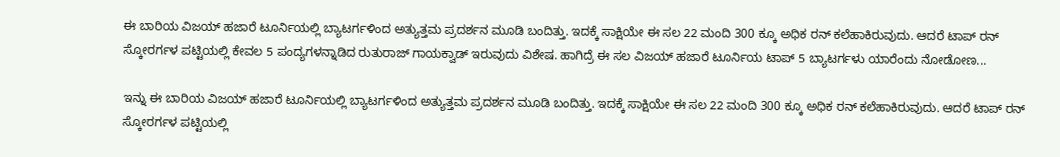ಈ ಬಾರಿಯ ವಿಜಯ್ ಹಜಾರೆ ಟೂರ್ನಿಯಲ್ಲಿ ಬ್ಯಾಟರ್ಗಳಿಂದ ಅತ್ಯುತ್ತಮ ಪ್ರದರ್ಶನ ಮೂಡಿ ಬಂದಿತ್ತು. ಇದಕ್ಕೆ ಸಾಕ್ಷಿಯೇ ಈ ಸಲ 22 ಮಂದಿ 300 ಕ್ಕೂ ಅಧಿಕ ರನ್ ಕಲೆಹಾಕಿರುವುದು. ಆದರೆ ಟಾಪ್ ರನ್ ಸ್ಕೋರರ್ಗಳ ಪಟ್ಟಿಯಲ್ಲಿ ಕೇವಲ 5 ಪಂದ್ಯಗಳನ್ನಾಡಿದ ರುತುರಾಜ್ ಗಾಯಕ್ವಾಡ್ ಇರುವುದು ವಿಶೇಷ. ಹಾಗಿದ್ರೆ ಈ ಸಲ ವಿಜಯ್ ಹಜಾರೆ ಟೂರ್ನಿಯ ಟಾಪ್ 5 ಬ್ಯಾಟರ್ಗಳು ಯಾರೆಂದು ನೋಡೋಣ...

ಇನ್ನು ಈ ಬಾರಿಯ ವಿಜಯ್ ಹಜಾರೆ ಟೂರ್ನಿಯಲ್ಲಿ ಬ್ಯಾಟರ್ಗಳಿಂದ ಅತ್ಯುತ್ತಮ ಪ್ರದರ್ಶನ ಮೂಡಿ ಬಂದಿತ್ತು. ಇದಕ್ಕೆ ಸಾಕ್ಷಿಯೇ ಈ ಸಲ 22 ಮಂದಿ 300 ಕ್ಕೂ ಅಧಿಕ ರನ್ ಕಲೆಹಾಕಿರುವುದು. ಆದರೆ ಟಾಪ್ ರನ್ ಸ್ಕೋರರ್ಗಳ ಪಟ್ಟಿಯಲ್ಲಿ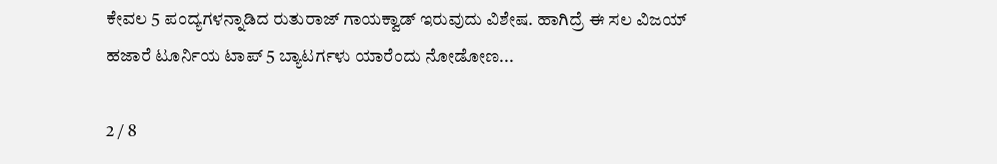ಕೇವಲ 5 ಪಂದ್ಯಗಳನ್ನಾಡಿದ ರುತುರಾಜ್ ಗಾಯಕ್ವಾಡ್ ಇರುವುದು ವಿಶೇಷ. ಹಾಗಿದ್ರೆ ಈ ಸಲ ವಿಜಯ್ ಹಜಾರೆ ಟೂರ್ನಿಯ ಟಾಪ್ 5 ಬ್ಯಾಟರ್ಗಳು ಯಾರೆಂದು ನೋಡೋಣ...

2 / 8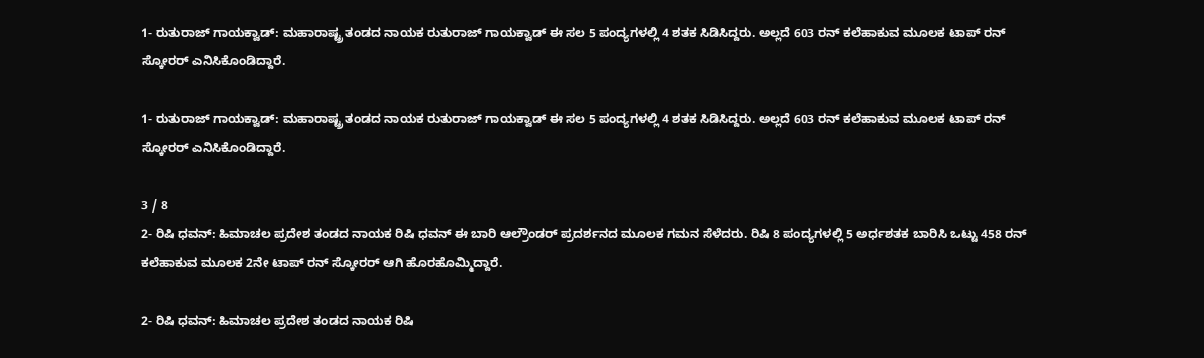1- ರುತುರಾಜ್ ಗಾಯಕ್ವಾಡ್: ಮಹಾರಾಷ್ಟ್ರ ತಂಡದ ನಾಯಕ ರುತುರಾಜ್ ಗಾಯಕ್ವಾಡ್ ಈ ಸಲ 5 ಪಂದ್ಯಗಳಲ್ಲಿ 4 ಶತಕ ಸಿಡಿಸಿದ್ದರು. ಅಲ್ಲದೆ 603 ರನ್ ಕಲೆಹಾಕುವ ಮೂಲಕ ಟಾಪ್ ರನ್ ಸ್ಕೋರರ್ ಎನಿಸಿಕೊಂಡಿದ್ದಾರೆ.

1- ರುತುರಾಜ್ ಗಾಯಕ್ವಾಡ್: ಮಹಾರಾಷ್ಟ್ರ ತಂಡದ ನಾಯಕ ರುತುರಾಜ್ ಗಾಯಕ್ವಾಡ್ ಈ ಸಲ 5 ಪಂದ್ಯಗಳಲ್ಲಿ 4 ಶತಕ ಸಿಡಿಸಿದ್ದರು. ಅಲ್ಲದೆ 603 ರನ್ ಕಲೆಹಾಕುವ ಮೂಲಕ ಟಾಪ್ ರನ್ ಸ್ಕೋರರ್ ಎನಿಸಿಕೊಂಡಿದ್ದಾರೆ.

3 / 8
2- ರಿಷಿ ಧವನ್: ಹಿಮಾಚಲ ಪ್ರದೇಶ ತಂಡದ ನಾಯಕ ರಿಷಿ ಧವನ್ ಈ ಬಾರಿ ಆಲ್ರೌಂಡರ್ ಪ್ರದರ್ಶನದ ಮೂಲಕ ಗಮನ ಸೆಳೆದರು. ರಿಷಿ 8 ಪಂದ್ಯಗಳಲ್ಲಿ 5 ಅರ್ಧಶತಕ ಬಾರಿಸಿ ಒಟ್ಟು 458 ರನ್ ಕಲೆಹಾಕುವ ಮೂಲಕ 2ನೇ ಟಾಪ್ ರನ್ ಸ್ಕೋರರ್ ಆಗಿ ಹೊರಹೊಮ್ಮಿದ್ದಾರೆ.

2- ರಿಷಿ ಧವನ್: ಹಿಮಾಚಲ ಪ್ರದೇಶ ತಂಡದ ನಾಯಕ ರಿಷಿ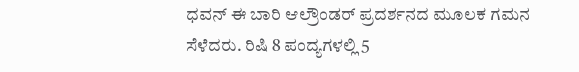ಧವನ್ ಈ ಬಾರಿ ಆಲ್ರೌಂಡರ್ ಪ್ರದರ್ಶನದ ಮೂಲಕ ಗಮನ ಸೆಳೆದರು. ರಿಷಿ 8 ಪಂದ್ಯಗಳಲ್ಲಿ 5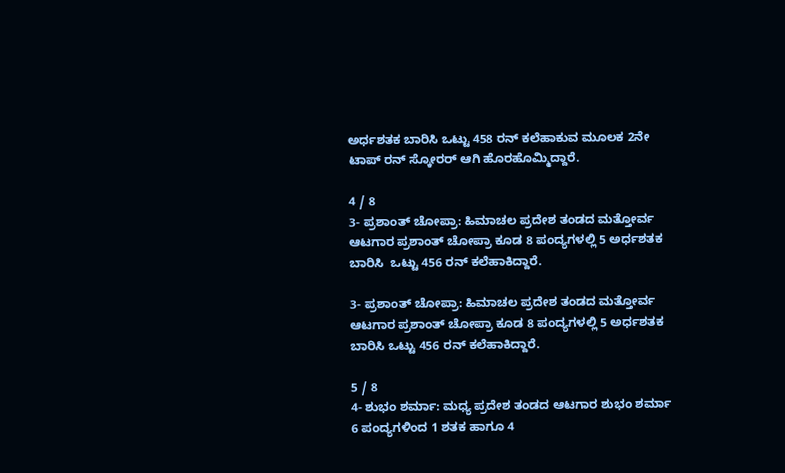ಅರ್ಧಶತಕ ಬಾರಿಸಿ ಒಟ್ಟು 458 ರನ್ ಕಲೆಹಾಕುವ ಮೂಲಕ 2ನೇ ಟಾಪ್ ರನ್ ಸ್ಕೋರರ್ ಆಗಿ ಹೊರಹೊಮ್ಮಿದ್ದಾರೆ.

4 / 8
3- ಪ್ರಶಾಂತ್ ಚೋಪ್ರಾ: ಹಿಮಾಚಲ ಪ್ರದೇಶ ತಂಡದ ಮತ್ತೋರ್ವ ಆಟಗಾರ ಪ್ರಶಾಂತ್ ಚೋಪ್ರಾ ಕೂಡ 8 ಪಂದ್ಯಗಳಲ್ಲಿ 5 ಅರ್ಧಶತಕ ಬಾರಿಸಿ  ಒಟ್ಟು 456 ರನ್ ಕಲೆಹಾಕಿದ್ದಾರೆ.

3- ಪ್ರಶಾಂತ್ ಚೋಪ್ರಾ: ಹಿಮಾಚಲ ಪ್ರದೇಶ ತಂಡದ ಮತ್ತೋರ್ವ ಆಟಗಾರ ಪ್ರಶಾಂತ್ ಚೋಪ್ರಾ ಕೂಡ 8 ಪಂದ್ಯಗಳಲ್ಲಿ 5 ಅರ್ಧಶತಕ ಬಾರಿಸಿ ಒಟ್ಟು 456 ರನ್ ಕಲೆಹಾಕಿದ್ದಾರೆ.

5 / 8
4- ಶುಭಂ ಶರ್ಮಾ: ಮಧ್ಯ ಪ್ರದೇಶ ತಂಡದ ಆಟಗಾರ ಶುಭಂ ಶರ್ಮಾ 6 ಪಂದ್ಯಗಳಿಂದ 1 ಶತಕ ಹಾಗೂ 4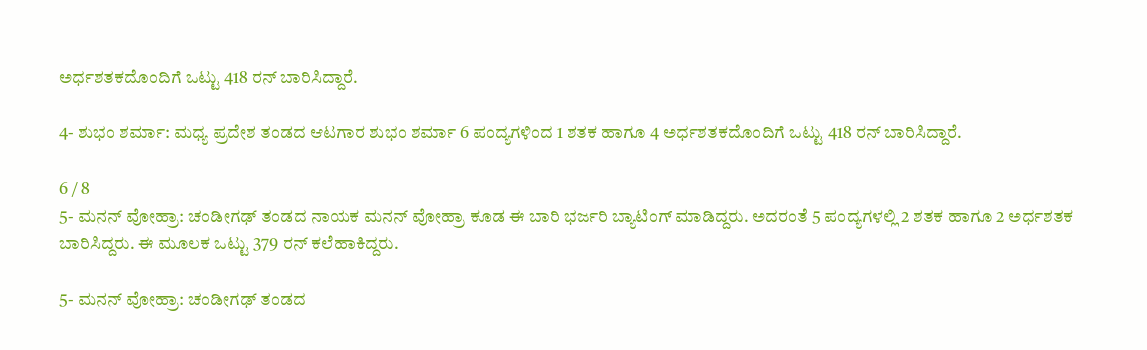ಅರ್ಧಶತಕದೊಂದಿಗೆ ಒಟ್ಟು 418 ರನ್ ಬಾರಿಸಿದ್ದಾರೆ.

4- ಶುಭಂ ಶರ್ಮಾ: ಮಧ್ಯ ಪ್ರದೇಶ ತಂಡದ ಆಟಗಾರ ಶುಭಂ ಶರ್ಮಾ 6 ಪಂದ್ಯಗಳಿಂದ 1 ಶತಕ ಹಾಗೂ 4 ಅರ್ಧಶತಕದೊಂದಿಗೆ ಒಟ್ಟು 418 ರನ್ ಬಾರಿಸಿದ್ದಾರೆ.

6 / 8
5- ಮನನ್ ವೋಹ್ರಾ: ಚಂಡೀಗಢ್ ತಂಡದ ನಾಯಕ ಮನನ್ ವೋಹ್ರಾ ಕೂಡ ಈ ಬಾರಿ ಭರ್ಜರಿ ಬ್ಯಾಟಿಂಗ್ ಮಾಡಿದ್ದರು. ಅದರಂತೆ 5 ಪಂದ್ಯಗಳಲ್ಲಿ 2 ಶತಕ ಹಾಗೂ 2 ಅರ್ಧಶತಕ ಬಾರಿಸಿದ್ದರು. ಈ ಮೂಲಕ ಒಟ್ಟು 379 ರನ್ ಕಲೆಹಾಕಿದ್ದರು.

5- ಮನನ್ ವೋಹ್ರಾ: ಚಂಡೀಗಢ್ ತಂಡದ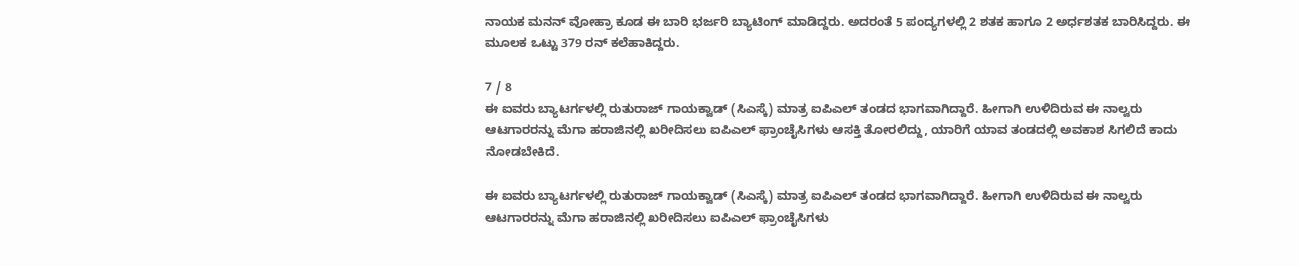ನಾಯಕ ಮನನ್ ವೋಹ್ರಾ ಕೂಡ ಈ ಬಾರಿ ಭರ್ಜರಿ ಬ್ಯಾಟಿಂಗ್ ಮಾಡಿದ್ದರು. ಅದರಂತೆ 5 ಪಂದ್ಯಗಳಲ್ಲಿ 2 ಶತಕ ಹಾಗೂ 2 ಅರ್ಧಶತಕ ಬಾರಿಸಿದ್ದರು. ಈ ಮೂಲಕ ಒಟ್ಟು 379 ರನ್ ಕಲೆಹಾಕಿದ್ದರು.

7 / 8
ಈ ಐವರು ಬ್ಯಾಟರ್ಗಳಲ್ಲಿ ರುತುರಾಜ್ ಗಾಯಕ್ವಾಡ್ (ಸಿಎಸ್ಕೆ) ಮಾತ್ರ ಐಪಿಎಲ್ ತಂಡದ ಭಾಗವಾಗಿದ್ದಾರೆ. ಹೀಗಾಗಿ ಉಳಿದಿರುವ ಈ ನಾಲ್ವರು ಆಟಗಾರರನ್ನು ಮೆಗಾ ಹರಾಜಿನಲ್ಲಿ ಖರೀದಿಸಲು ಐಪಿಎಲ್ ಫ್ರಾಂಚೈಸಿಗಳು ಆಸಕ್ತಿ ತೋರಲಿದ್ದು, ಯಾರಿಗೆ ಯಾವ ತಂಡದಲ್ಲಿ ಅವಕಾಶ ಸಿಗಲಿದೆ ಕಾದು ನೋಡಬೇಕಿದೆ.

ಈ ಐವರು ಬ್ಯಾಟರ್ಗಳಲ್ಲಿ ರುತುರಾಜ್ ಗಾಯಕ್ವಾಡ್ (ಸಿಎಸ್ಕೆ) ಮಾತ್ರ ಐಪಿಎಲ್ ತಂಡದ ಭಾಗವಾಗಿದ್ದಾರೆ. ಹೀಗಾಗಿ ಉಳಿದಿರುವ ಈ ನಾಲ್ವರು ಆಟಗಾರರನ್ನು ಮೆಗಾ ಹರಾಜಿನಲ್ಲಿ ಖರೀದಿಸಲು ಐಪಿಎಲ್ ಫ್ರಾಂಚೈಸಿಗಳು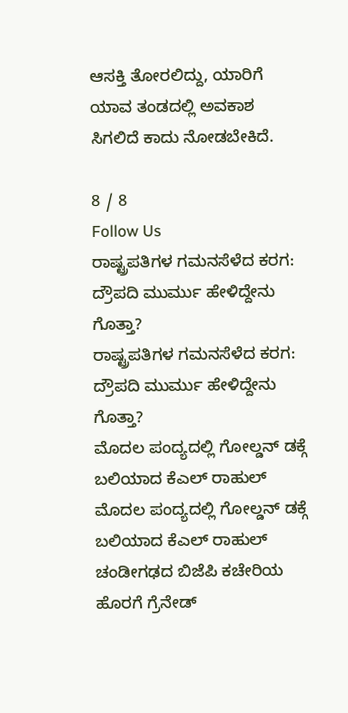ಆಸಕ್ತಿ ತೋರಲಿದ್ದು, ಯಾರಿಗೆ ಯಾವ ತಂಡದಲ್ಲಿ ಅವಕಾಶ ಸಿಗಲಿದೆ ಕಾದು ನೋಡಬೇಕಿದೆ.

8 / 8
Follow Us
ರಾಷ್ಟ್ರಪತಿಗಳ ಗಮನಸೆಳೆದ ಕರಗ: ದ್ರೌಪದಿ ಮುರ್ಮು ಹೇಳಿದ್ದೇನು ಗೊತ್ತಾ?
ರಾಷ್ಟ್ರಪತಿಗಳ ಗಮನಸೆಳೆದ ಕರಗ: ದ್ರೌಪದಿ ಮುರ್ಮು ಹೇಳಿದ್ದೇನು ಗೊತ್ತಾ?
ಮೊದಲ ಪಂದ್ಯದಲ್ಲಿ ಗೋಲ್ಡನ್ ಡಕ್ಗೆ ಬಲಿಯಾದ ಕೆಎಲ್ ರಾಹುಲ್
ಮೊದಲ ಪಂದ್ಯದಲ್ಲಿ ಗೋಲ್ಡನ್ ಡಕ್ಗೆ ಬಲಿಯಾದ ಕೆಎಲ್ ರಾಹುಲ್
ಚಂಡೀಗಢದ ಬಿಜೆಪಿ ಕಚೇರಿಯ ಹೊರಗೆ ಗ್ರೆನೇಡ್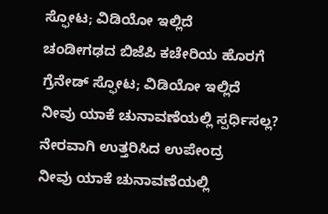ಸ್ಫೋಟ; ವಿಡಿಯೋ ಇಲ್ಲಿದೆ
ಚಂಡೀಗಢದ ಬಿಜೆಪಿ ಕಚೇರಿಯ ಹೊರಗೆ ಗ್ರೆನೇಡ್ ಸ್ಫೋಟ; ವಿಡಿಯೋ ಇಲ್ಲಿದೆ
ನೀವು ಯಾಕೆ ಚುನಾವಣೆಯಲ್ಲಿ ಸ್ಪರ್ಧಿಸಲ್ಲ? ನೇರವಾಗಿ ಉತ್ತರಿಸಿದ ಉಪೇಂದ್ರ
ನೀವು ಯಾಕೆ ಚುನಾವಣೆಯಲ್ಲಿ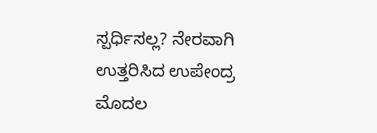ಸ್ಪರ್ಧಿಸಲ್ಲ? ನೇರವಾಗಿ ಉತ್ತರಿಸಿದ ಉಪೇಂದ್ರ
ಮೊದಲ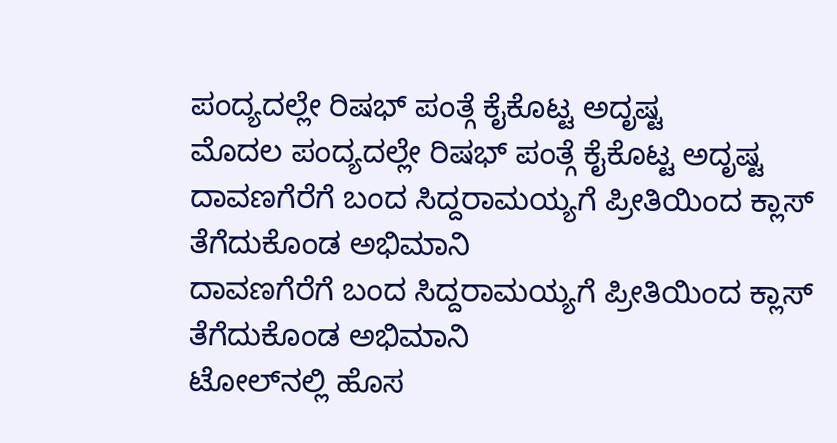ಪಂದ್ಯದಲ್ಲೇ ರಿಷಭ್ ಪಂತ್ಗೆ ಕೈಕೊಟ್ಟ ಅದೃಷ್ಟ
ಮೊದಲ ಪಂದ್ಯದಲ್ಲೇ ರಿಷಭ್ ಪಂತ್ಗೆ ಕೈಕೊಟ್ಟ ಅದೃಷ್ಟ
ದಾವಣಗೆರೆಗೆ ಬಂದ ಸಿದ್ದರಾಮಯ್ಯಗೆ ಪ್ರೀತಿಯಿಂದ ಕ್ಲಾಸ್ ತೆಗೆದುಕೊಂಡ ಅಭಿಮಾನಿ
ದಾವಣಗೆರೆಗೆ ಬಂದ ಸಿದ್ದರಾಮಯ್ಯಗೆ ಪ್ರೀತಿಯಿಂದ ಕ್ಲಾಸ್ ತೆಗೆದುಕೊಂಡ ಅಭಿಮಾನಿ
ಟೋಲ್‌ನಲ್ಲಿ ಹೊಸ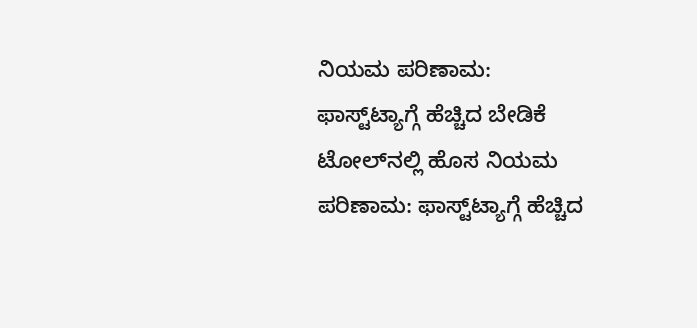ನಿಯಮ ಪರಿಣಾಮ: ಫಾಸ್ಟ್‌ಟ್ಯಾಗ್ಗೆ ಹೆಚ್ಚಿದ ಬೇಡಿಕೆ
ಟೋಲ್‌ನಲ್ಲಿ ಹೊಸ ನಿಯಮ ಪರಿಣಾಮ: ಫಾಸ್ಟ್‌ಟ್ಯಾಗ್ಗೆ ಹೆಚ್ಚಿದ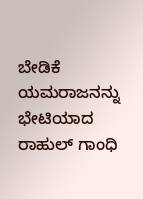ಬೇಡಿಕೆ
ಯಮರಾಜನನ್ನು ಭೇಟಿಯಾದ ರಾಹುಲ್ ಗಾಂಧಿ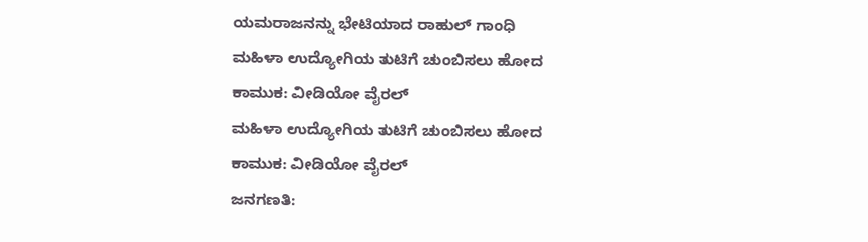ಯಮರಾಜನನ್ನು ಭೇಟಿಯಾದ ರಾಹುಲ್ ಗಾಂಧಿ
ಮಹಿಳಾ ಉದ್ಯೋಗಿಯ ತುಟಿಗೆ ಚುಂಬಿಸಲು ಹೋದ ಕಾಮುಕ: ವೀಡಿಯೋ ವೈರಲ್
ಮಹಿಳಾ ಉದ್ಯೋಗಿಯ ತುಟಿಗೆ ಚುಂಬಿಸಲು ಹೋದ ಕಾಮುಕ: ವೀಡಿಯೋ ವೈರಲ್
ಜನಗಣತಿ: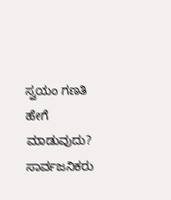ಸ್ವಯಂ ಗಣತಿ ಹೇಗೆ ಮಾಡುವುದು? ಸಾರ್ವಜನಿಕರು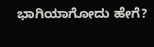ಭಾಗಿಯಾಗೋದು ಹೇಗೆ?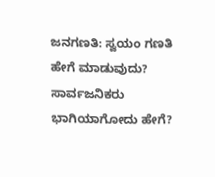ಜನಗಣತಿ: ಸ್ವಯಂ ಗಣತಿ ಹೇಗೆ ಮಾಡುವುದು? ಸಾರ್ವಜನಿಕರು ಭಾಗಿಯಾಗೋದು ಹೇಗೆ?